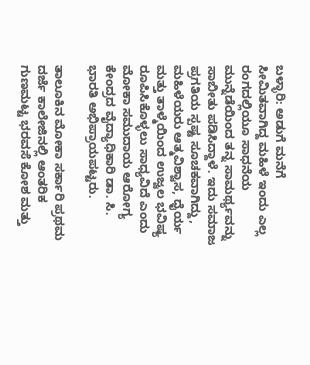ಬಳ್ಳಾರಿ: ಅಡುಗೆ ಮನೆಗೆ ಸೀಮಿತವಾಗಿದ್ದ ಮಹಿಳೆ ಇಂದು ಎಲ್ಲ ರಂಗದಲ್ಲಿಯೂ ಸಾಧನೆಯ ಮುನ್ನೆಡೆಯಿಂದ ತನ್ನ ಸಾಮರ್ಥ್ಯವನ್ನು ಸಾಬೀತು ಪಡಿಸಿದ್ದಾಳೆ. ಇದು ಸಮಾಜ ಪ್ರಗತಿಯ ಸ್ಪಷ್ಟ ಸೂಚಕವಾಗಿದ್ದು, ಮಹಿಳೆಯರು ಆತ್ಮವಿಶ್ವಾಸ, ಧೈರ್ಯ ಮತ್ತು ತಾಳ್ಮೆಯಿಂದ ಉಜ್ವಲ ಭವಿಷ್ಯ ರೂಪಿಸಿಕೊಳ್ಳಲು ಸಾಧ್ಯವಿದೆ ಎಂದು ಮೋಕಾ ಸಮುದಾಯ ಆರೋಗ್ಯ ಕೇಂದ್ರದ ವೈದ್ಯಾಧಿಕಾರಿ ಡಾ. ಸಿ. ಭಾರತಿ ಅಭಿಪ್ರಾಯಪಟ್ಟರು.

ತಾಲೂಕಿನ ಮೋಕಾ ಸರ್ಕಾರಿ ಪ್ರಥಮ ದರ್ಜೆ ಕಾಲೇಜಿನಲ್ಲಿ ಆಂತರಿಕ ಗುಣಮಟ್ಟ ಭರವಸೆ ಕೋಶ ಮತ್ತು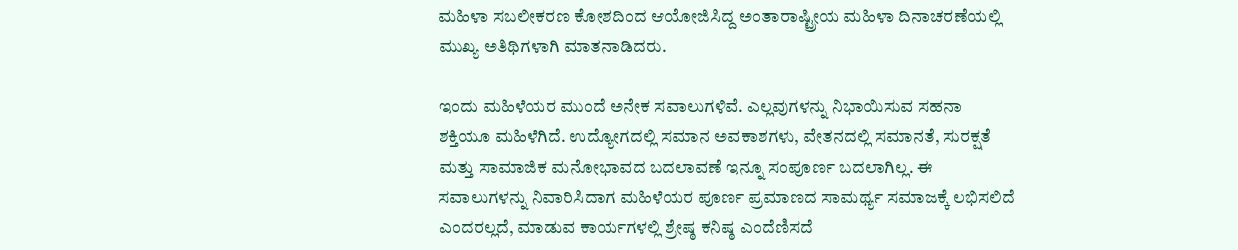ಮಹಿಳಾ ಸಬಲೀಕರಣ ಕೋಶದಿಂದ ಆಯೋಜಿಸಿದ್ದ ಅಂತಾರಾಷ್ಟ್ರೀಯ ಮಹಿಳಾ ದಿನಾಚರಣೆಯಲ್ಲಿ ಮುಖ್ಯ ಅತಿಥಿಗಳಾಗಿ ಮಾತನಾಡಿದರು.

ಇಂದು ಮಹಿಳೆಯರ ಮುಂದೆ ಅನೇಕ‌ ಸವಾಲುಗಳಿವೆ. ಎಲ್ಲವುಗಳನ್ನು ನಿಭಾಯಿಸುವ ಸಹನಾ ಶಕ್ತಿಯೂ ಮಹಿಳೆಗಿದೆ. ಉದ್ಯೋಗದಲ್ಲಿ ಸಮಾನ ಅವಕಾಶಗಳು, ವೇತನದಲ್ಲಿ ಸಮಾನತೆ, ಸುರಕ್ಷತೆ ಮತ್ತು ಸಾಮಾಜಿಕ ಮನೋಭಾವದ ಬದಲಾವಣೆ ಇನ್ನೂ ಸಂಪೂರ್ಣ ಬದಲಾಗಿಲ್ಲ. ಈ ಸವಾಲುಗಳನ್ನು ನಿವಾರಿಸಿದಾಗ ಮಹಿಳೆಯರ ಪೂರ್ಣ ಪ್ರಮಾಣದ ಸಾಮರ್ಥ್ಯ ಸಮಾಜಕ್ಕೆ ಲಭಿಸಲಿದೆ ಎಂದರಲ್ಲದೆ, ಮಾಡುವ ಕಾರ್ಯಗಳಲ್ಲಿ ಶ್ರೇಷ್ಠ ಕನಿಷ್ಠ ಎಂದೆಣಿಸದೆ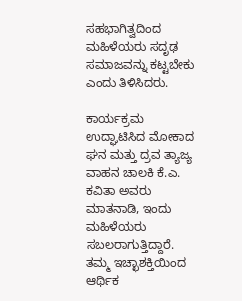ಸಹಭಾಗಿತ್ವದಿಂದ ಮಹಿಳೆಯರು ಸದೃಢ ಸಮಾಜವನ್ನು ಕಟ್ಟಬೇಕು ಎಂದು ತಿಳಿಸಿದರು.

ಕಾರ್ಯಕ್ರಮ ಉದ್ಘಾಟಿಸಿದ ಮೋಕಾದ ಘನ ಮತ್ತು ದ್ರವ ತ್ಯಾಜ್ಯ ವಾಹನ ಚಾಲಕಿ ಕೆ.ಎ. ಕವಿತಾ ಅವರು ಮಾತನಾಡಿ, ಇಂದು ಮಹಿಳೆಯರು ಸಬಲರಾಗುತ್ತಿದ್ದಾರೆ. ತಮ್ಮ ಇಚ್ಛಾಶಕ್ತಿಯಿಂದ ಆರ್ಥಿಕ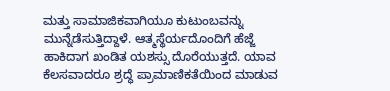ಮತ್ತು ಸಾಮಾಜಿಕವಾಗಿಯೂ ಕುಟುಂಬವನ್ನು ಮುನ್ನೆಡೆಸುತ್ತಿದ್ದಾಳೆ. ಆತ್ಮಸ್ಥೆರ್ಯದೊಂದಿಗೆ ಹೆಜ್ಜೆ ಹಾಕಿದಾಗ ಖಂಡಿತ ಯಶಸ್ಸು ದೊರೆಯುತ್ತದೆ. ಯಾವ ಕೆಲಸವಾದರೂ ಶ್ರದ್ಧೆ ಪ್ರಾಮಾಣಿಕತೆಯಿಂದ ಮಾಡುವ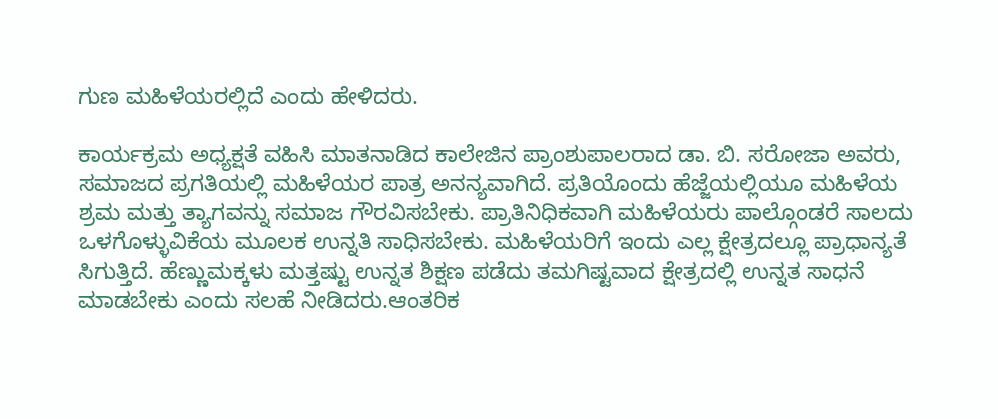ಗುಣ ಮಹಿಳೆಯರಲ್ಲಿದೆ ಎಂದು ಹೇಳಿದರು.

ಕಾರ್ಯಕ್ರಮ ಅಧ್ಯಕ್ಷತೆ ವಹಿಸಿ ಮಾತನಾಡಿದ ಕಾಲೇಜಿನ ಪ್ರಾಂಶುಪಾಲರಾದ ಡಾ. ಬಿ. ಸರೋಜಾ ಅವರು, ಸಮಾಜದ ಪ್ರಗತಿಯಲ್ಲಿ ಮಹಿಳೆಯರ ಪಾತ್ರ ಅನನ್ಯವಾಗಿದೆ. ಪ್ರತಿಯೊಂದು ಹೆಜ್ಜೆಯಲ್ಲಿಯೂ ಮಹಿಳೆಯ ಶ್ರಮ ಮತ್ತು ತ್ಯಾಗವನ್ನು ಸಮಾಜ ಗೌರವಿಸಬೇಕು. ಪ್ರಾತಿನಿಧಿಕವಾಗಿ ಮಹಿಳೆಯರು ಪಾಲ್ಗೊಂಡರೆ ಸಾಲದು ಒಳಗೊಳ್ಳುವಿಕೆಯ ಮೂಲಕ ಉನ್ನತಿ ಸಾಧಿಸಬೇಕು. ಮಹಿಳೆಯರಿಗೆ ಇಂದು ಎಲ್ಲ ಕ್ಷೇತ್ರದಲ್ಲೂ ಪ್ರಾಧಾನ್ಯತೆ ಸಿಗುತ್ತಿದೆ. ಹೆಣ್ಣುಮಕ್ಕಳು ಮತ್ತಷ್ಟು ಉನ್ನತ ಶಿಕ್ಷಣ ಪಡೆದು ತಮಗಿಷ್ಟವಾದ ಕ್ಷೇತ್ರದಲ್ಲಿ ಉನ್ನತ ಸಾಧನೆ ಮಾಡಬೇಕು ಎಂದು ಸಲಹೆ ನೀಡಿದರು.ಆಂತರಿಕ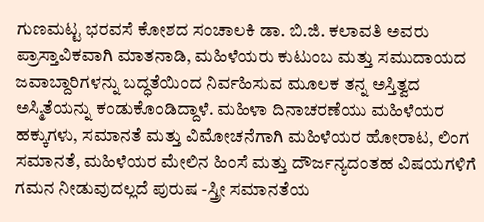ಗುಣಮಟ್ಟ ಭರವಸೆ ಕೋಶದ ಸಂಚಾಲಕಿ ಡಾ. ಬಿ.ಜಿ. ಕಲಾವತಿ ಅವರು ಪ್ರಾಸ್ತಾವಿಕವಾಗಿ ಮಾತನಾಡಿ, ಮಹಿಳೆಯರು ಕುಟುಂಬ ಮತ್ತು ಸಮುದಾಯದ ಜವಾಬ್ದಾರಿಗಳನ್ನು ಬದ್ಧತೆಯಿಂದ ನಿರ್ವಹಿಸುವ ಮೂಲಕ ತನ್ನ ಅಸ್ತಿತ್ವದ ಅಸ್ಮಿತೆಯನ್ನು ಕಂಡುಕೊಂಡಿದ್ದಾಳೆ. ಮಹಿಳಾ ದಿನಾಚರಣೆಯು ಮಹಿಳೆಯರ ಹಕ್ಕುಗಳು, ಸಮಾನತೆ ಮತ್ತು ವಿಮೋಚನೆಗಾಗಿ ಮಹಿಳೆಯರ ಹೋರಾಟ, ಲಿಂಗ ಸಮಾನತೆ, ಮಹಿಳೆಯರ ಮೇಲಿನ ಹಿಂಸೆ ಮತ್ತು ದೌರ್ಜನ್ಯದಂತಹ ವಿಷಯಗಳಿಗೆ ಗಮನ ನೀಡುವುದಲ್ಲದೆ ಪುರುಷ -ಸ್ತ್ರೀ ಸಮಾನತೆಯ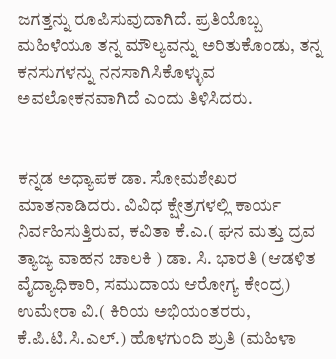ಜಗತ್ತನ್ನು ರೂಪಿಸುವುದಾಗಿದೆ. ಪ್ರತಿಯೊಬ್ಬ ಮಹಿಳೆಯೂ ತನ್ನ ಮೌಲ್ಯವನ್ನು ಅರಿತುಕೊಂಡು, ತನ್ನ ಕನಸುಗಳನ್ನು ನನಸಾಗಿಸಿಕೊಳ್ಳುವ ಅವಲೋಕನವಾಗಿದೆ ಎಂದು ತಿಳಿಸಿದರು.


ಕನ್ನಡ ಅಧ್ಯಾಪಕ ಡಾ. ಸೋಮಶೇಖರ ಮಾತನಾಡಿದರು. ವಿವಿಧ ಕ್ಷೇತ್ರಗಳಲ್ಲಿ ಕಾರ್ಯ ನಿರ್ವಹಿಸುತ್ತಿರುವ, ಕವಿತಾ ಕೆ.ಎ.( ಘನ ಮತ್ತು ದ್ರವ ತ್ಯಾಜ್ಯ ವಾಹನ ಚಾಲಕಿ ) ಡಾ. ಸಿ. ಭಾರತಿ (ಆಡಳಿತ ವೈದ್ಯಾಧಿಕಾರಿ, ಸಮುದಾಯ ಆರೋಗ್ಯ ಕೇಂದ್ರ) ಉಮೇರಾ ವಿ.( ಕಿರಿಯ ಅಭಿಯಂತರರು, ಕೆ.ಪಿ.ಟಿ.ಸಿ.ಎಲ್.) ಹೊಳಗುಂದಿ ಶ್ರುತಿ (ಮಹಿಳಾ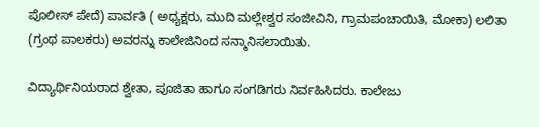ಪೊಲೀಸ್ ಪೇದೆ) ಪಾರ್ವತಿ ( ಅಧ್ಯಕ್ಷರು, ಮುದಿ ಮಲ್ಲೇಶ್ವರ ಸಂಜೀವಿನಿ, ಗ್ರಾಮ‌ಪಂಚಾಯಿತಿ, ಮೋಕಾ) ಲಲಿತಾ (ಗ್ರಂಥ ಪಾಲಕರು) ಅವರನ್ನು ಕಾಲೇಜಿನಿಂದ ಸನ್ಮಾನಿಸಲಾಯಿತು.

ವಿದ್ಯಾರ್ಥಿನಿಯರಾದ ಶ್ವೇತಾ, ಪೂಜಿತಾ ಹಾಗೂ ಸಂಗಡಿಗರು ನಿರ್ವಹಿಸಿದರು. ಕಾಲೇಜು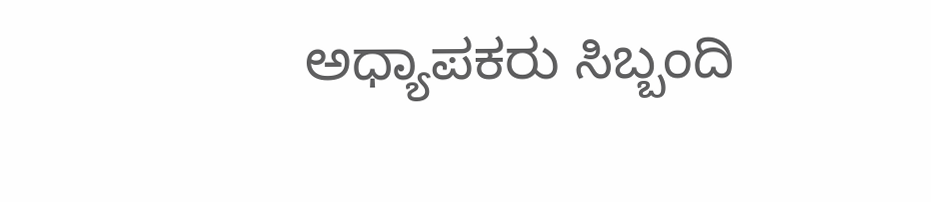ಅಧ್ಯಾಪಕರು ಸಿಬ್ಬಂದಿ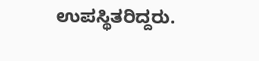ಉಪಸ್ಥಿತರಿದ್ದರು.